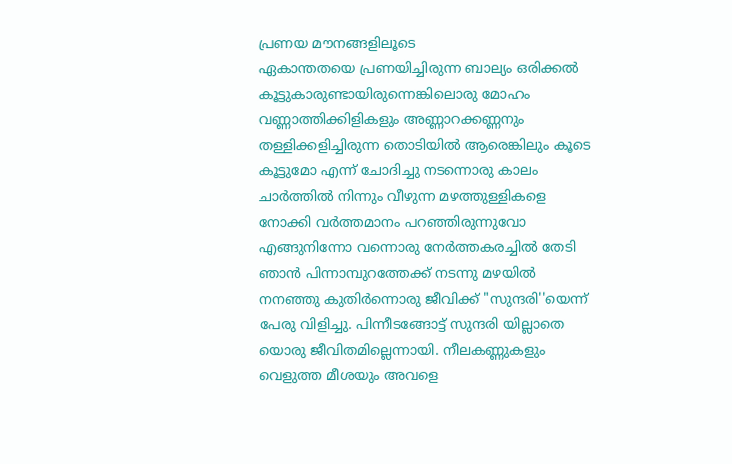പ്രണയ മൗനങ്ങളിലൂടെ
ഏകാന്തതയെ പ്രണയിച്ചിരുന്ന ബാല്യം ഒരിക്കൽ കൂട്ടുകാരുണ്ടായിരുന്നെങ്കിലൊരു മോഹം വണ്ണാത്തിക്കിളികളും അണ്ണാറക്കണ്ണനും തള്ളിക്കളിച്ചിരുന്ന തൊടിയിൽ ആരെങ്കിലും കൂടെ കൂട്ടുമോ എന്ന് ചോദിച്ചു നടന്നൊരു കാലം ചാർത്തിൽ നിന്നും വീഴുന്ന മഴത്തുള്ളികളെ നോക്കി വർത്തമാനം പറഞ്ഞിരുന്നുവോ എങ്ങുനിന്നോ വന്നൊരു നേർത്തകരച്ചിൽ തേടി ഞാൻ പിന്നാമ്പുറത്തേക്ക് നടന്നു മഴയിൽ നനഞ്ഞു കുതിർന്നൊരു ജീവിക്ക് "സുന്ദരി''യെന്ന് പേരു വിളിച്ചു. പിന്നീടങ്ങോട്ട് സുന്ദരി യില്ലാതെ യൊരു ജീവിതമില്ലെന്നായി. നീലകണ്ണുകളും വെളുത്ത മീശയും അവളെ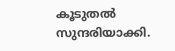കൂടുതൽ സുന്ദരിയാക്കി.